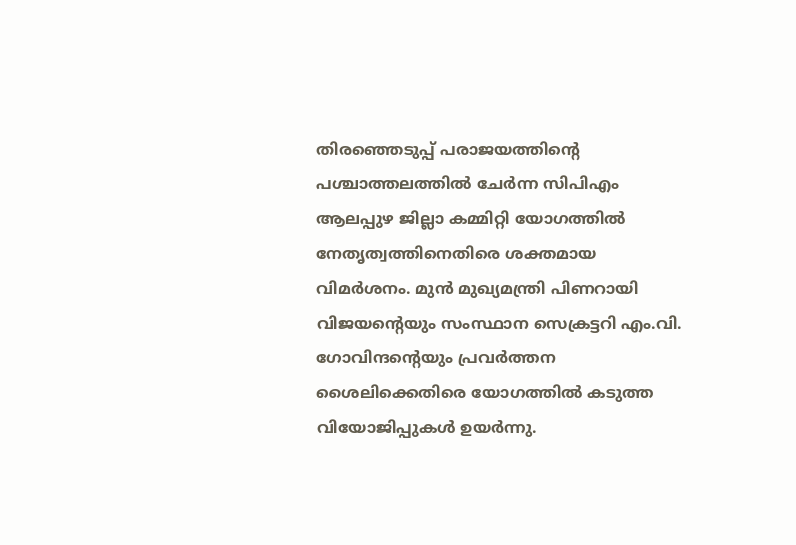തിരഞ്ഞെടുപ്പ് പരാജയത്തിന്റെ പശ്ചാത്തലത്തിൽ ചേർന്ന സിപിഎം ആലപ്പുഴ ജില്ലാ കമ്മിറ്റി യോഗത്തിൽ നേതൃത്വത്തിനെതിരെ ശക്തമായ വിമർശനം. മുൻ മുഖ്യമന്ത്രി പിണറായി വിജയന്റെയും സംസ്ഥാന സെക്രട്ടറി എം.വി.
ഗോവിന്ദന്റെയും പ്രവർത്തന ശൈലിക്കെതിരെ യോഗത്തിൽ കടുത്ത വിയോജിപ്പുകൾ ഉയർന്നു.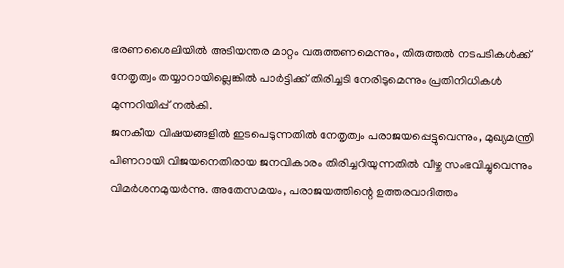ഭരണശൈലിയിൽ അടിയന്തര മാറ്റം വരുത്തണമെന്നും, തിരുത്തൽ നടപടികൾക്ക് നേതൃത്വം തയ്യാറായില്ലെങ്കിൽ പാർട്ടിക്ക് തിരിച്ചടി നേരിടുമെന്നും പ്രതിനിധികൾ മുന്നറിയിപ്പ് നൽകി.
ജനകീയ വിഷയങ്ങളിൽ ഇടപെടുന്നതിൽ നേതൃത്വം പരാജയപ്പെട്ടുവെന്നും, മുഖ്യമന്ത്രി പിണറായി വിജയനെതിരായ ജനവികാരം തിരിച്ചറിയുന്നതിൽ വീഴ്ച സംഭവിച്ചുവെന്നും വിമർശനമുയർന്നു. അതേസമയം, പരാജയത്തിന്റെ ഉത്തരവാദിത്തം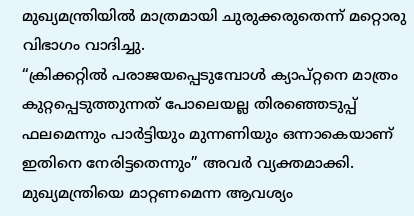മുഖ്യമന്ത്രിയിൽ മാത്രമായി ചുരുക്കരുതെന്ന് മറ്റൊരു വിഭാഗം വാദിച്ചു.
“ക്രിക്കറ്റിൽ പരാജയപ്പെടുമ്പോൾ ക്യാപ്റ്റനെ മാത്രം കുറ്റപ്പെടുത്തുന്നത് പോലെയല്ല തിരഞ്ഞെടുപ്പ് ഫലമെന്നും പാർട്ടിയും മുന്നണിയും ഒന്നാകെയാണ് ഇതിനെ നേരിട്ടതെന്നും” അവർ വ്യക്തമാക്കി. മുഖ്യമന്ത്രിയെ മാറ്റണമെന്ന ആവശ്യം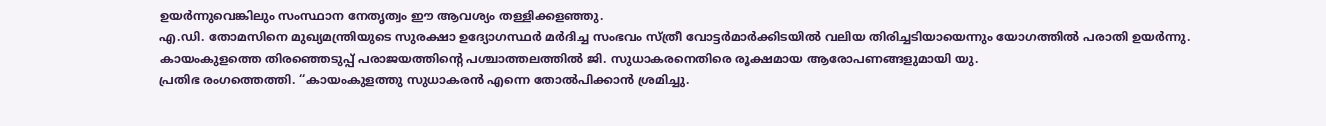ഉയർന്നുവെങ്കിലും സംസ്ഥാന നേതൃത്വം ഈ ആവശ്യം തള്ളിക്കളഞ്ഞു.
എ.ഡി. തോമസിനെ മുഖ്യമന്ത്രിയുടെ സുരക്ഷാ ഉദ്യോഗസ്ഥർ മർദിച്ച സംഭവം സ്ത്രീ വോട്ടർമാർക്കിടയിൽ വലിയ തിരിച്ചടിയായെന്നും യോഗത്തിൽ പരാതി ഉയർന്നു.
കായംകുളത്തെ തിരഞ്ഞെടുപ്പ് പരാജയത്തിന്റെ പശ്ചാത്തലത്തിൽ ജി. സുധാകരനെതിരെ രൂക്ഷമായ ആരോപണങ്ങളുമായി യു.
പ്രതിഭ രംഗത്തെത്തി. ‘‘കായംകുളത്തു സുധാകരൻ എന്നെ തോൽപിക്കാൻ ശ്രമിച്ചു.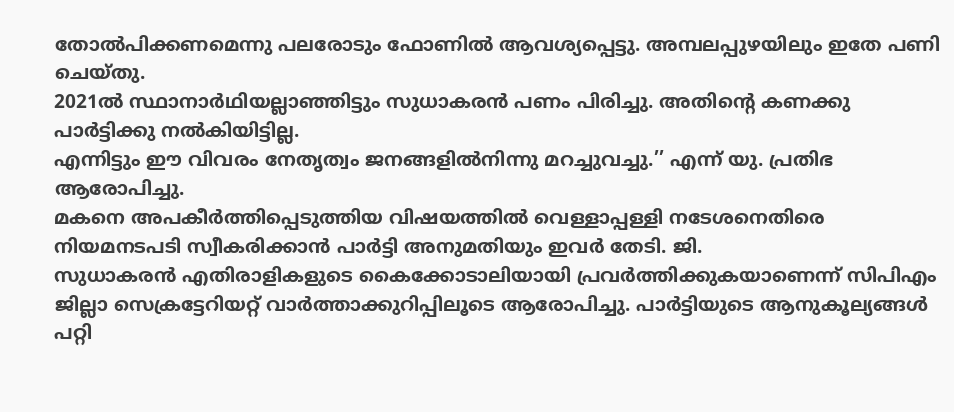തോൽപിക്കണമെന്നു പലരോടും ഫോണിൽ ആവശ്യപ്പെട്ടു. അമ്പലപ്പുഴയിലും ഇതേ പണി ചെയ്തു.
2021ൽ സ്ഥാനാർഥിയല്ലാഞ്ഞിട്ടും സുധാകരൻ പണം പിരിച്ചു. അതിന്റെ കണക്കു പാർട്ടിക്കു നൽകിയിട്ടില്ല.
എന്നിട്ടും ഈ വിവരം നേതൃത്വം ജനങ്ങളിൽനിന്നു മറച്ചുവച്ചു.’’ എന്ന് യു. പ്രതിഭ ആരോപിച്ചു.
മകനെ അപകീർത്തിപ്പെടുത്തിയ വിഷയത്തിൽ വെള്ളാപ്പള്ളി നടേശനെതിരെ നിയമനടപടി സ്വീകരിക്കാൻ പാർട്ടി അനുമതിയും ഇവർ തേടി. ജി.
സുധാകരൻ എതിരാളികളുടെ കൈക്കോടാലിയായി പ്രവർത്തിക്കുകയാണെന്ന് സിപിഎം ജില്ലാ സെക്രട്ടേറിയറ്റ് വാർത്താക്കുറിപ്പിലൂടെ ആരോപിച്ചു. പാർട്ടിയുടെ ആനുകൂല്യങ്ങൾ പറ്റി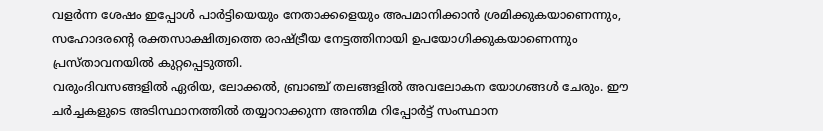വളർന്ന ശേഷം ഇപ്പോൾ പാർട്ടിയെയും നേതാക്കളെയും അപമാനിക്കാൻ ശ്രമിക്കുകയാണെന്നും, സഹോദരന്റെ രക്തസാക്ഷിത്വത്തെ രാഷ്ട്രീയ നേട്ടത്തിനായി ഉപയോഗിക്കുകയാണെന്നും പ്രസ്താവനയിൽ കുറ്റപ്പെടുത്തി.
വരുംദിവസങ്ങളിൽ ഏരിയ, ലോക്കൽ, ബ്രാഞ്ച് തലങ്ങളിൽ അവലോകന യോഗങ്ങൾ ചേരും. ഈ ചർച്ചകളുടെ അടിസ്ഥാനത്തിൽ തയ്യാറാക്കുന്ന അന്തിമ റിപ്പോർട്ട് സംസ്ഥാന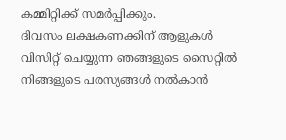കമ്മിറ്റിക്ക് സമർപ്പിക്കും.
ദിവസം ലക്ഷകണക്കിന് ആളുകൾ വിസിറ്റ് ചെയ്യുന്ന ഞങ്ങളുടെ സൈറ്റിൽ നിങ്ങളുടെ പരസ്യങ്ങൾ നൽകാൻ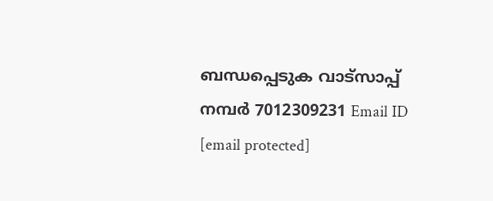ബന്ധപ്പെടുക വാട്സാപ്പ് നമ്പർ 7012309231 Email ID [email protected]